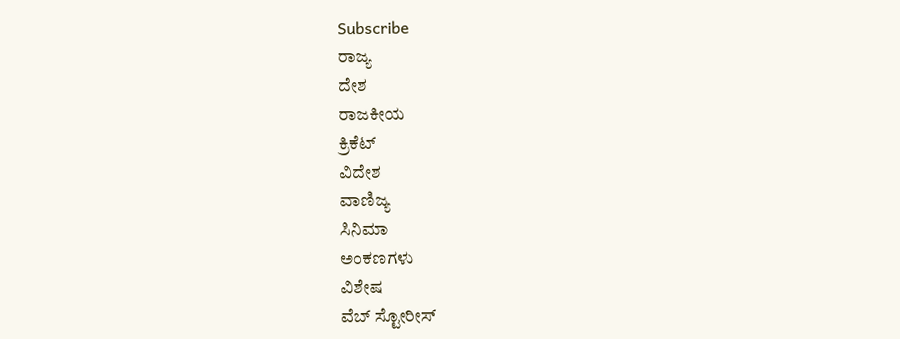Subscribe
ರಾಜ್ಯ
ದೇಶ
ರಾಜಕೀಯ
ಕ್ರಿಕೆಟ್
ವಿದೇಶ
ವಾಣಿಜ್ಯ
ಸಿನಿಮಾ
ಅಂಕಣಗಳು
ವಿಶೇಷ
ವೆಬ್ ಸ್ಟೋರೀಸ್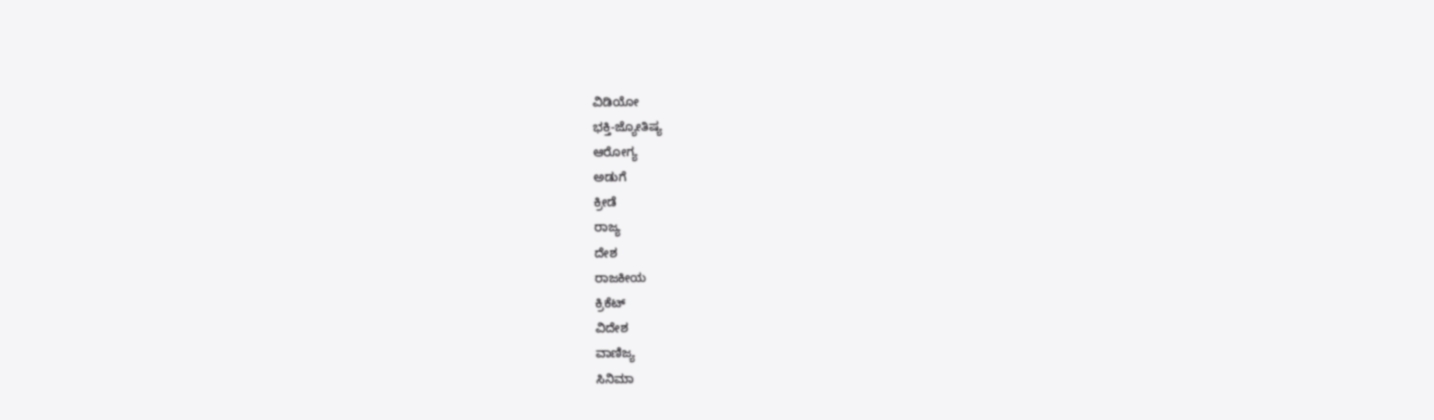ವಿಡಿಯೋ
ಭಕ್ತಿ-ಜ್ಯೋತಿಷ್ಯ
ಆರೋಗ್ಯ
ಅಡುಗೆ
ಕ್ರೀಡೆ
ರಾಜ್ಯ
ದೇಶ
ರಾಜಕೀಯ
ಕ್ರಿಕೆಟ್
ವಿದೇಶ
ವಾಣಿಜ್ಯ
ಸಿನಿಮಾ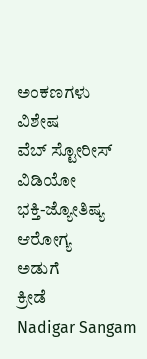ಅಂಕಣಗಳು
ವಿಶೇಷ
ವೆಬ್ ಸ್ಟೋರೀಸ್
ವಿಡಿಯೋ
ಭಕ್ತಿ-ಜ್ಯೋತಿಷ್ಯ
ಆರೋಗ್ಯ
ಅಡುಗೆ
ಕ್ರೀಡೆ
Nadigar Sangam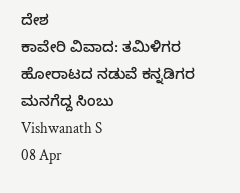ದೇಶ
ಕಾವೇರಿ ವಿವಾದ: ತಮಿಳಿಗರ ಹೋರಾಟದ ನಡುವೆ ಕನ್ನಡಿಗರ ಮನಗೆದ್ದ ಸಿಂಬು
Vishwanath S
08 Apr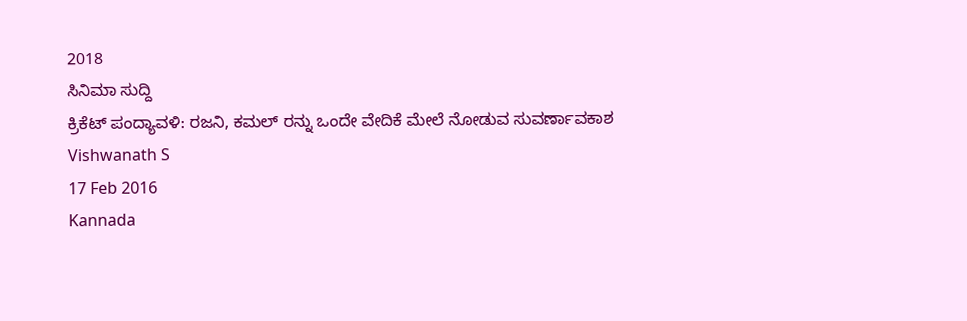2018
ಸಿನಿಮಾ ಸುದ್ದಿ
ಕ್ರಿಕೆಟ್ ಪಂದ್ಯಾವಳಿ: ರಜನಿ, ಕಮಲ್ ರನ್ನು ಒಂದೇ ವೇದಿಕೆ ಮೇಲೆ ನೋಡುವ ಸುವರ್ಣಾವಕಾಶ
Vishwanath S
17 Feb 2016
Kannada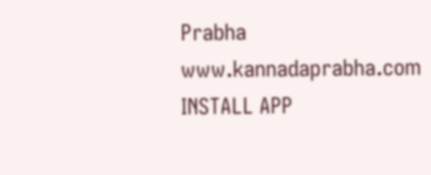Prabha
www.kannadaprabha.com
INSTALL APP